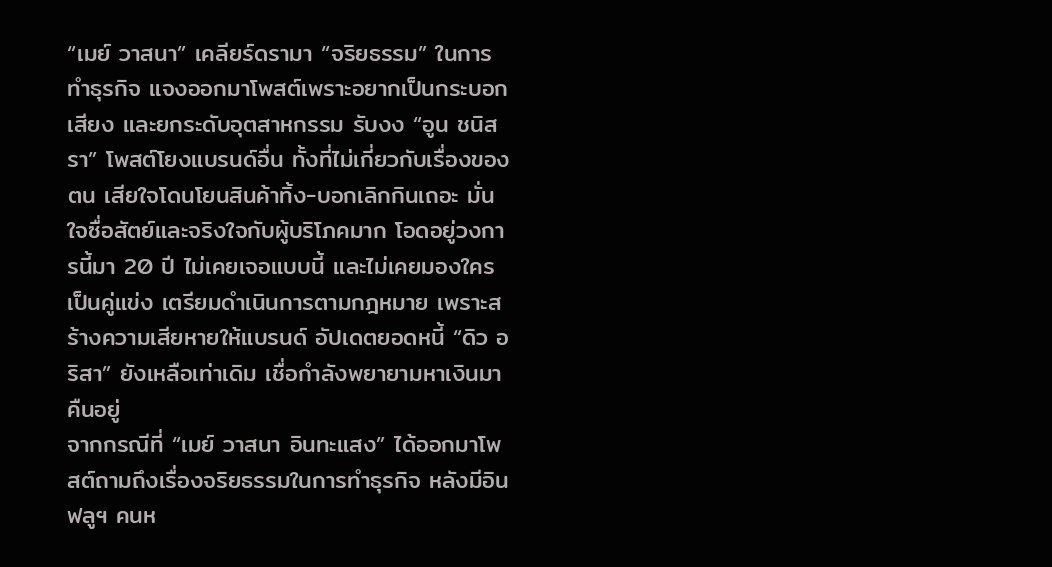“เมย์ วาสนา” เคลียร์ดรามา “จริยธรรม” ในการทำธุรกิจ แจงออกมาโพสต์เพราะอยากเป็นกระบอกเสียง และยกระดับอุตสาหกรรม รับงง “อูน ชนิสรา” โพสต์โยงแบรนด์อื่น ทั้งที่ไม่เกี่ยวกับเรื่องของตน เสียใจโดนโยนสินค้าทิ้ง-บอกเลิกกินเถอะ มั่นใจซื่อสัตย์และจริงใจกับผู้บริโภคมาก โอดอยู่วงการนี้มา 20 ปี ไม่เคยเจอแบบนี้ และไม่เคยมองใครเป็นคู่แข่ง เตรียมดำเนินการตามกฎหมาย เพราะสร้างความเสียหายให้แบรนด์ อัปเดตยอดหนี้ “ดิว อริสา” ยังเหลือเท่าเดิม เชื่อกำลังพยายามหาเงินมาคืนอยู่
จากกรณีที่ “เมย์ วาสนา อินทะแสง” ได้ออกมาโพสต์ถามถึงเรื่องจริยธรรมในการทำธุรกิจ หลังมีอินฟลูฯ คนห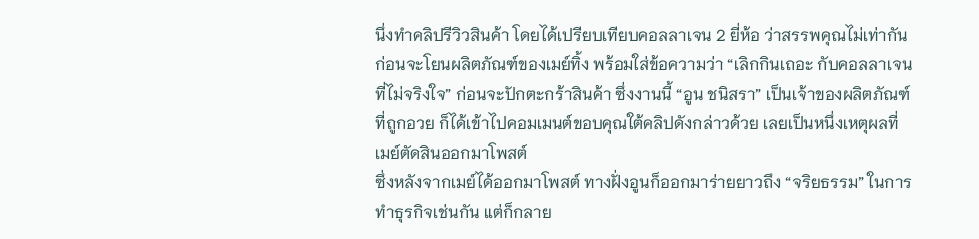นึ่งทำคลิปรีวิวสินค้า โดยได้เปรียบเทียบคอลลาเจน 2 ยี่ห้อ ว่าสรรพคุณไม่เท่ากัน ก่อนจะโยนผลิตภัณฑ์ของเมย์ทิ้ง พร้อมใส่ข้อความว่า “เลิกกินเถอะ กับคอลลาเจนที่ไม่จริงใจ” ก่อนจะปักตะกร้าสินค้า ซึ่งงานนี้ “อูน ชนิสรา” เป็นเจ้าของผลิตภัณฑ์ที่ถูกอวย ก็ได้เข้าไปคอมเมนต์ขอบคุณใต้คลิปดังกล่าวด้วย เลยเป็นหนึ่งเหตุผลที่เมย์ตัดสินออกมาโพสต์
ซึ่งหลังจากเมย์ได้ออกมาโพสต์ ทางฝั่งอูนก็ออกมาร่ายยาวถึง “จริยธรรม” ในการทำธุรกิจเช่นกัน แต่ก็กลาย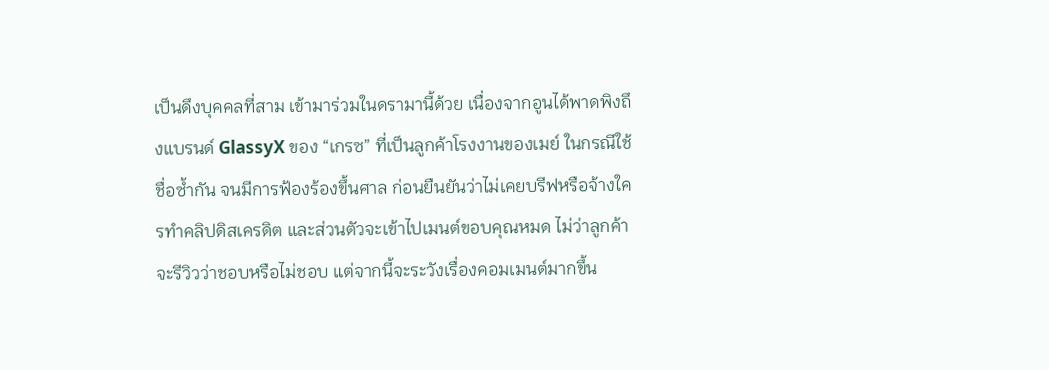เป็นดึงบุคคลที่สาม เข้ามาร่วมในดรามานี้ด้วย เนื่องจากอูนได้พาดพิงถึงแบรนด์ GlassyX ของ “เกรซ” ที่เป็นลูกค้าโรงงานของเมย์ ในกรณีใช้ชื่อซ้ำกัน จนมีการฟ้องร้องขึ้นศาล ก่อนยืนยันว่าไม่เคยบรีฟหรือจ้างใครทำคลิปดิสเครดิต และส่วนตัวจะเข้าไปเมนต์ขอบคุณหมด ไม่ว่าลูกค้าจะรีวิวว่าชอบหรือไม่ชอบ แต่จากนี้จะระวังเรื่องคอมเมนต์มากขึ้น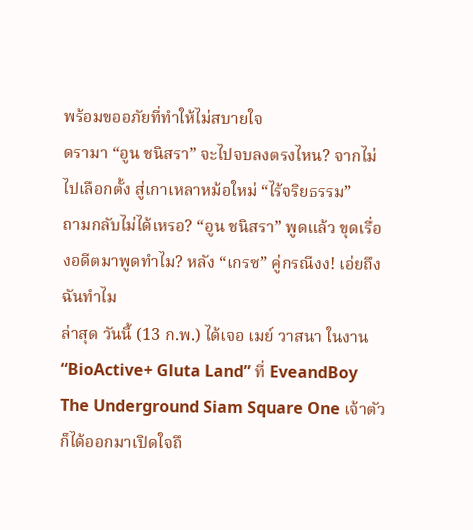พร้อมขออภัยที่ทำให้ไม่สบายใจ
ดรามา “อูน ชนิสรา” จะไปจบลงตรงไหน? จากไม่ไปเลือกตั้ง สู่เกาเหลาหม้อใหม่ “ไร้จริยธรรม”
ถามกลับไม่ได้เหรอ? “อูน ชนิสรา” พูดแล้ว ขุดเรื่องอดีตมาพูดทำไม? หลัง “เกรซ” คู่กรณีงง! เอ่ยถึงฉันทำไม
ล่าสุด วันนี้ (13 ก.พ.) ได้เจอ เมย์ วาสนา ในงาน “BioActive+ Gluta Land” ที่ EveandBoy The Underground Siam Square One เจ้าตัวก็ได้ออกมาเปิดใจถึ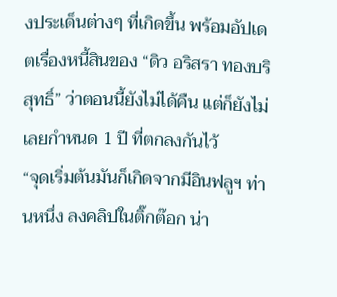งประเด็นต่างๆ ที่เกิดขึ้น พร้อมอัปเดตเรื่องหนี้สินของ “ดิว อริสรา ทองบริสุทธิ์” ว่าตอนนี้ยังไม่ได้คืน แต่ก็ยังไม่เลยกำหนด 1 ปี ที่ตกลงกันไว้
“จุดเริ่มต้นมันก็เกิดจากมีอินฟลูฯ ท่านหนึ่ง ลงคลิปในติ๊กต๊อก น่า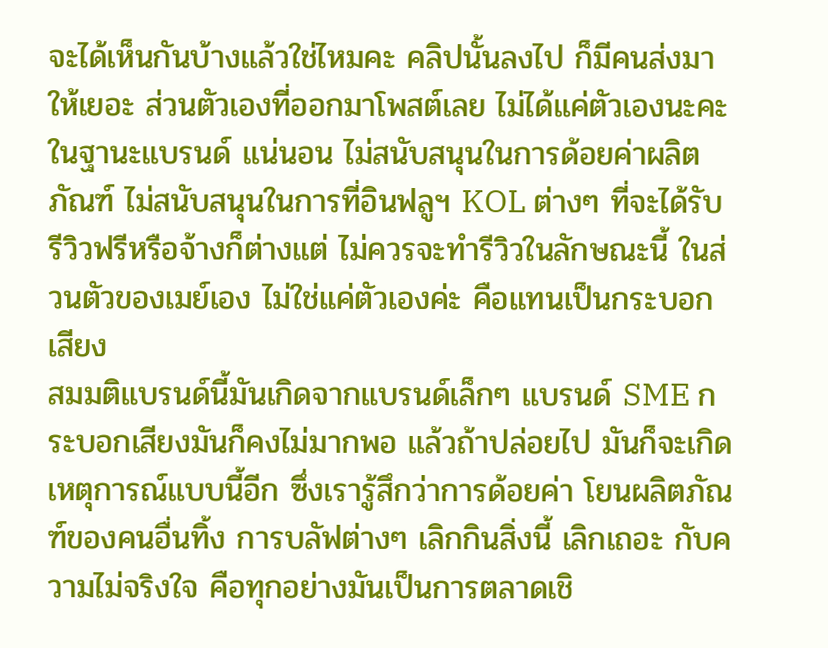จะได้เห็นกันบ้างแล้วใช่ไหมคะ คลิปนั้นลงไป ก็มีคนส่งมาให้เยอะ ส่วนตัวเองที่ออกมาโพสต์เลย ไม่ได้แค่ตัวเองนะคะ ในฐานะแบรนด์ แน่นอน ไม่สนับสนุนในการด้อยค่าผลิตภัณฑ์ ไม่สนับสนุนในการที่อินฟลูฯ KOL ต่างๆ ที่จะได้รับรีวิวฟรีหรือจ้างก็ต่างแต่ ไม่ควรจะทำรีวิวในลักษณะนี้ ในส่วนตัวของเมย์เอง ไม่ใช่แค่ตัวเองค่ะ คือแทนเป็นกระบอกเสียง
สมมติแบรนด์นี้มันเกิดจากแบรนด์เล็กๆ แบรนด์ SME กระบอกเสียงมันก็คงไม่มากพอ แล้วถ้าปล่อยไป มันก็จะเกิดเหตุการณ์แบบนี้อีก ซึ่งเรารู้สึกว่าการด้อยค่า โยนผลิตภัณฑ์ของคนอื่นทิ้ง การบลัฟต่างๆ เลิกกินสิ่งนี้ เลิกเถอะ กับความไม่จริงใจ คือทุกอย่างมันเป็นการตลาดเชิ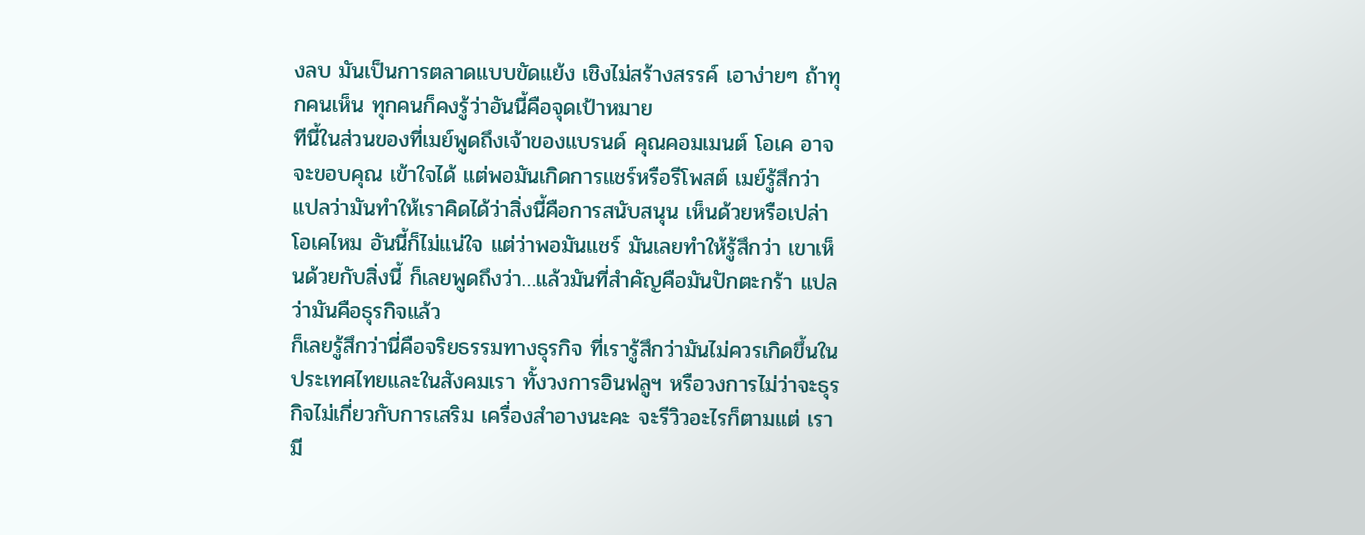งลบ มันเป็นการตลาดแบบขัดแย้ง เชิงไม่สร้างสรรค์ เอาง่ายๆ ถ้าทุกคนเห็น ทุกคนก็คงรู้ว่าอันนี้คือจุดเป้าหมาย
ทีนี้ในส่วนของที่เมย์พูดถึงเจ้าของแบรนด์ คุณคอมเมนต์ โอเค อาจจะขอบคุณ เข้าใจได้ แต่พอมันเกิดการแชร์หรือรีโพสต์ เมย์รู้สึกว่า แปลว่ามันทำให้เราคิดได้ว่าสิ่งนี้คือการสนับสนุน เห็นด้วยหรือเปล่า โอเคไหม อันนี้ก็ไม่แน่ใจ แต่ว่าพอมันแชร์ มันเลยทำให้รู้สึกว่า เขาเห็นด้วยกับสิ่งนี้ ก็เลยพูดถึงว่า…แล้วมันที่สำคัญคือมันปักตะกร้า แปลว่ามันคือธุรกิจแล้ว
ก็เลยรู้สึกว่านี่คือจริยธรรมทางธุรกิจ ที่เรารู้สึกว่ามันไม่ควรเกิดขึ้นในประเทศไทยและในสังคมเรา ทั้งวงการอินฟลูฯ หรือวงการไม่ว่าจะธุรกิจไม่เกี่ยวกับการเสริม เครื่องสำอางนะคะ จะรีวิวอะไรก็ตามแต่ เรามี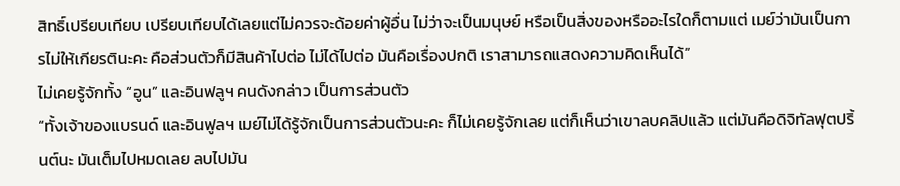สิทธิ์เปรียบเทียบ เปรียบเทียบได้เลยแต่ไม่ควรจะด้อยค่าผู้อื่น ไม่ว่าจะเป็นมนุษย์ หรือเป็นสิ่งของหรืออะไรใดก็ตามแต่ เมย์ว่ามันเป็นการไม่ให้เกียรตินะคะ คือส่วนตัวก็มีสินค้าไปต่อ ไม่ได้ไปต่อ มันคือเรื่องปกติ เราสามารถแสดงความคิดเห็นได้”
ไม่เคยรู้จักทั้ง “อูน” และอินฟลูฯ คนดังกล่าว เป็นการส่วนตัว
“ทั้งเจ้าของแบรนด์ และอินฟูลฯ เมย์ไม่ได้รู้จักเป็นการส่วนตัวนะคะ ก็ไม่เคยรู้จักเลย แต่ก็เห็นว่าเขาลบคลิปแล้ว แต่มันคือดิจิทัลฟุตปริ้นต์นะ มันเต็มไปหมดเลย ลบไปมัน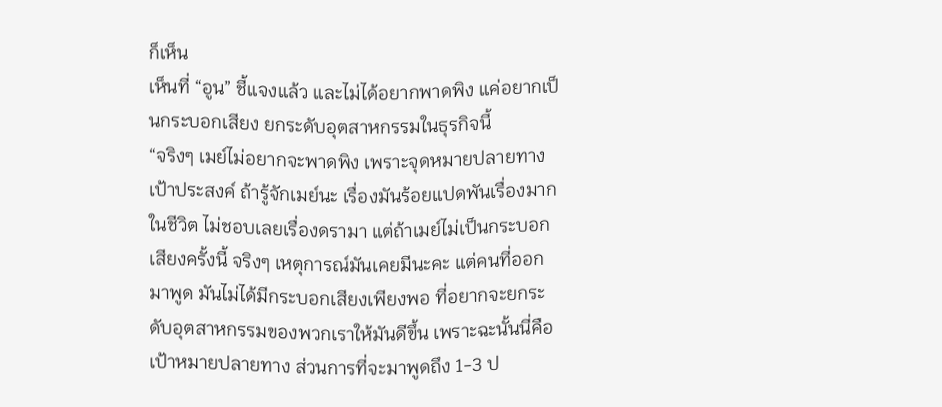ก็เห็น
เห็นที่ “อูน” ชี้แจงแล้ว และไม่ได้อยากพาดพิง แค่อยากเป็นกระบอกเสียง ยกระดับอุตสาหกรรมในธุรกิจนี้
“จริงๆ เมย์ไม่อยากจะพาดพิง เพราะจุดหมายปลายทางเป้าประสงค์ ถ้ารู้จักเมย์นะ เรื่องมันร้อยแปดพันเรื่องมากในชีวิต ไม่ชอบเลยเรื่องดรามา แต่ถ้าเมย์ไม่เป็นกระบอกเสียงครั้งนี้ จริงๆ เหตุการณ์มันเคยมีนะคะ แต่คนที่ออกมาพูด มันไม่ได้มีกระบอกเสียงเพียงพอ ที่อยากจะยกระดับอุตสาหกรรมของพวกเราให้มันดีขึ้น เพราะฉะนั้นนี่คือเป้าหมายปลายทาง ส่วนการที่จะมาพูดถึง 1-3 ป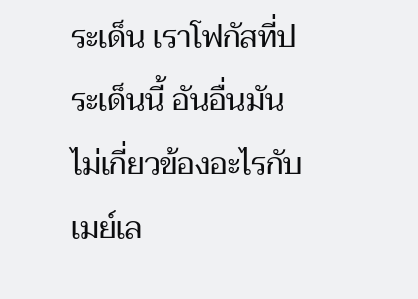ระเด็น เราโฟกัสที่ประเด็นนี้ อันอื่นมันไม่เกี่ยวข้องอะไรกับเมย์เล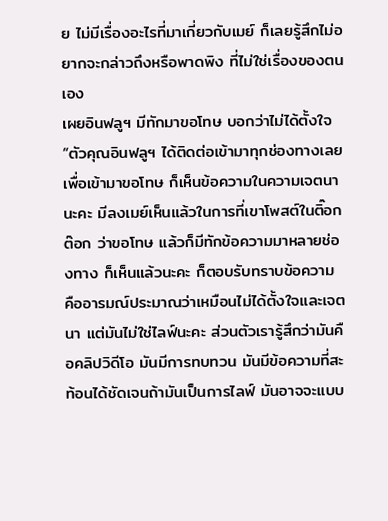ย ไม่มีเรื่องอะไรที่มาเกี่ยวกับเมย์ ก็เลยรู้สึกไม่อยากจะกล่าวถึงหรือพาดพิง ที่ไม่ใช่เรื่องของตนเอง
เผยอินฟลูฯ มีทักมาขอโทษ บอกว่าไม่ได้ตั้งใจ
“ตัวคุณอินฟลูฯ ได้ติดต่อเข้ามาทุกช่องทางเลย เพื่อเข้ามาขอโทษ ก็เห็นข้อความในความเจตนานะคะ มีลงเมย์เห็นแล้วในการที่เขาโพสต์ในติ๊อกต๊อก ว่าขอโทษ แล้วก็มีทักข้อความมาหลายช่องทาง ก็เห็นแล้วนะคะ ก็ตอบรับทราบข้อความ คืออารมณ์ประมาณว่าเหมือนไม่ได้ตั้งใจและเจตนา แต่มันไม่ใช่ไลฟ์นะคะ ส่วนตัวเรารู้สึกว่ามันคือคลิปวิดีโอ มันมีการทบทวน มันมีข้อความที่สะท้อนได้ชัดเจนถ้ามันเป็นการไลฟ์ มันอาจจะแบบ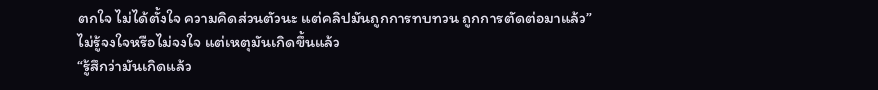ตกใจ ไม่ได้ตั้งใจ ความคิดส่วนตัวนะ แต่คลิปมันถูกการทบทวน ถูกการตัดต่อมาแล้ว”
ไม่รู้จงใจหรือไม่จงใจ แต่เหตุมันเกิดขึ้นแล้ว
“รู้สึกว่ามันเกิดแล้ว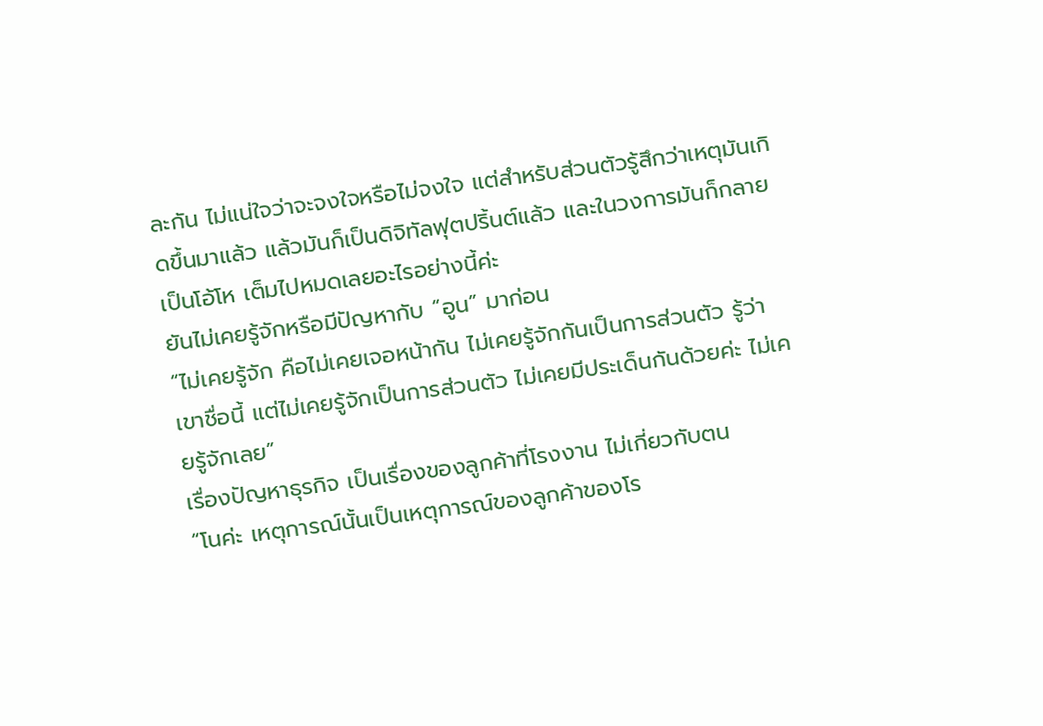ละกัน ไม่แน่ใจว่าจะจงใจหรือไม่จงใจ แต่สำหรับส่วนตัวรู้สึกว่าเหตุมันเกิดขึ้นมาแล้ว แล้วมันก็เป็นดิจิทัลฟุตปริ้นต์แล้ว และในวงการมันก็กลายเป็นโอ้โห เต็มไปหมดเลยอะไรอย่างนี้ค่ะ
ยันไม่เคยรู้จักหรือมีปัญหากับ “อูน” มาก่อน
“ไม่เคยรู้จัก คือไม่เคยเจอหน้ากัน ไม่เคยรู้จักกันเป็นการส่วนตัว รู้ว่าเขาชื่อนี้ แต่ไม่เคยรู้จักเป็นการส่วนตัว ไม่เคยมีประเด็นกันด้วยค่ะ ไม่เคยรู้จักเลย”
เรื่องปัญหาธุรกิจ เป็นเรื่องของลูกค้าที่โรงงาน ไม่เกี่ยวกับตน
“โนค่ะ เหตุการณ์นั้นเป็นเหตุการณ์ของลูกค้าของโร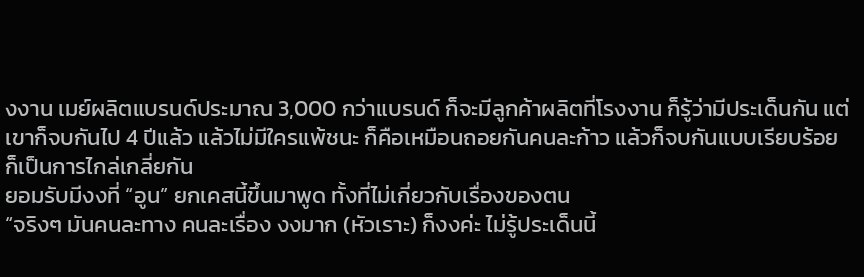งงาน เมย์ผลิตแบรนด์ประมาณ 3,000 กว่าแบรนด์ ก็จะมีลูกค้าผลิตที่โรงงาน ก็รู้ว่ามีประเด็นกัน แต่เขาก็จบกันไป 4 ปีแล้ว แล้วไม่มีใครแพ้ชนะ ก็คือเหมือนถอยกันคนละก้าว แล้วก็จบกันแบบเรียบร้อย ก็เป็นการไกล่เกลี่ยกัน
ยอมรับมีงงที่ “อูน” ยกเคสนี้ขึ้นมาพูด ทั้งที่ไม่เกี่ยวกับเรื่องของตน
“จริงๆ มันคนละทาง คนละเรื่อง งงมาก (หัวเราะ) ก็งงค่ะ ไม่รู้ประเด็นนี้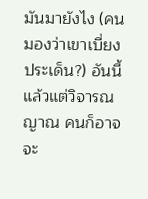มันมายังไง (คนมองว่าเขาเบี่ยงประเด็น?) อันนี้แล้วแต่วิจารณญาณ คนก็อาจจะ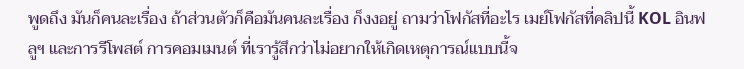พูดถึง มันก็คนละเรื่อง ถ้าส่วนตัวก็คือมันคนละเรื่อง ก็งงอยู่ ถามว่าโฟกัสที่อะไร เมย์โฟกัสที่คลิปนี้ KOL อินฟลูฯ และการรีโพสต์ การคอมเมนต์ ที่เรารู้สึกว่าไม่อยากให้เกิดเหตุการณ์แบบนี้จ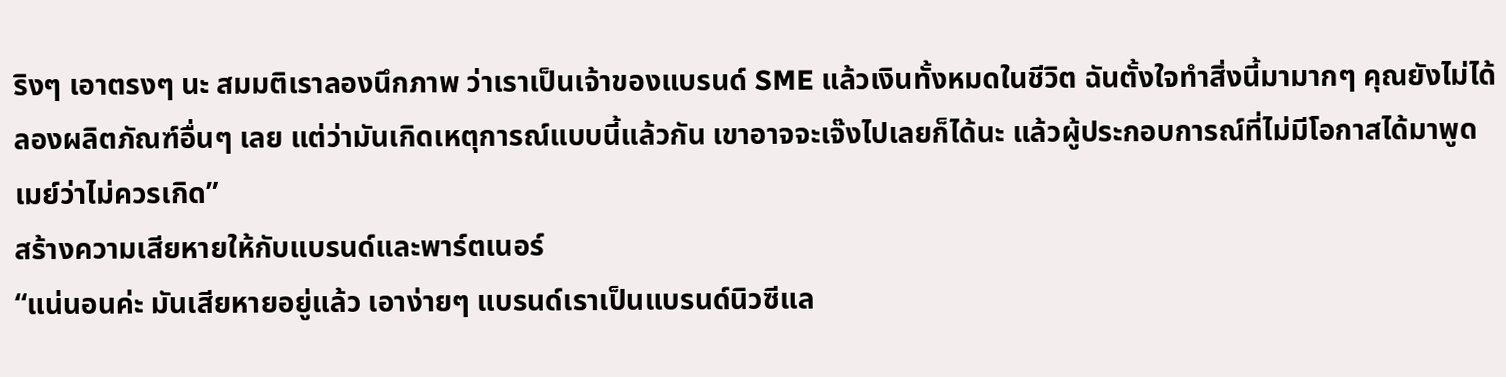ริงๆ เอาตรงๆ นะ สมมติเราลองนึกภาพ ว่าเราเป็นเจ้าของแบรนด์ SME แล้วเงินทั้งหมดในชีวิต ฉันตั้งใจทำสิ่งนี้มามากๆ คุณยังไม่ได้ลองผลิตภัณฑ์อื่นๆ เลย แต่ว่ามันเกิดเหตุการณ์แบบนี้แล้วกัน เขาอาจจะเจ๊งไปเลยก็ได้นะ แล้วผู้ประกอบการณ์ที่ไม่มีโอกาสได้มาพูด เมย์ว่าไม่ควรเกิด”
สร้างความเสียหายให้กับแบรนด์และพาร์ตเนอร์
“แน่นอนค่ะ มันเสียหายอยู่แล้ว เอาง่ายๆ แบรนด์เราเป็นแบรนด์นิวซีแล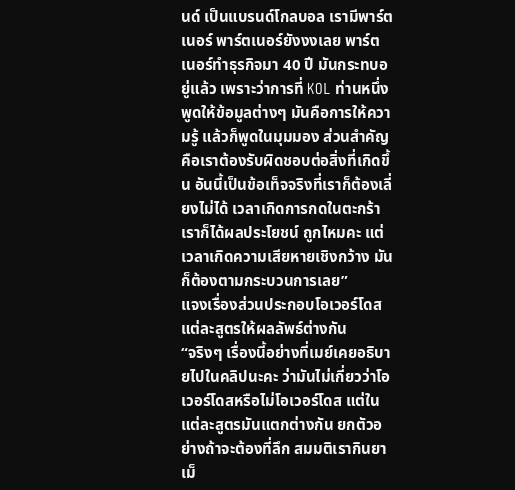นด์ เป็นแบรนด์โกลบอล เรามีพาร์ตเนอร์ พาร์ตเนอร์ยังงงเลย พาร์ตเนอร์ทำธุรกิจมา 40 ปี มันกระทบอยู่แล้ว เพราะว่าการที่ KOL ท่านหนึ่งพูดให้ข้อมูลต่างๆ มันคือการให้ความรู้ แล้วก็พูดในมุมมอง ส่วนสำคัญคือเราต้องรับผิดชอบต่อสิ่งที่เกิดขึ้น อันนี้เป็นข้อเท็จจริงที่เราก็ต้องเลี่ยงไม่ได้ เวลาเกิดการกดในตะกร้า เราก็ได้ผลประโยชน์ ถูกไหมคะ แต่เวลาเกิดความเสียหายเชิงกว้าง มันก็ต้องตามกระบวนการเลย”
แจงเรื่องส่วนประกอบโอเวอร์โดส แต่ละสูตรให้ผลลัพธ์ต่างกัน
“จริงๆ เรื่องนี้อย่างที่เมย์เคยอธิบายไปในคลิปนะคะ ว่ามันไม่เกี่ยวว่าโอเวอร์โดสหรือไม่โอเวอร์โดส แต่ในแต่ละสูตรมันแตกต่างกัน ยกตัวอย่างถ้าจะต้องที่ลึก สมมติเรากินยาเม็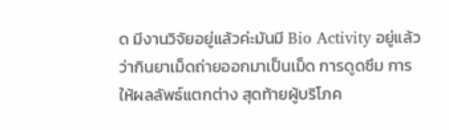ด มีงานวิจัยอยู่แล้วค่ะมันมี Bio Activity อยู่แล้ว ว่ากินยาเม็ดถ่ายออกมาเป็นเม็ด การดูดซึม การให้ผลลัพธ์แตกต่าง สุดท้ายผู้บริโภค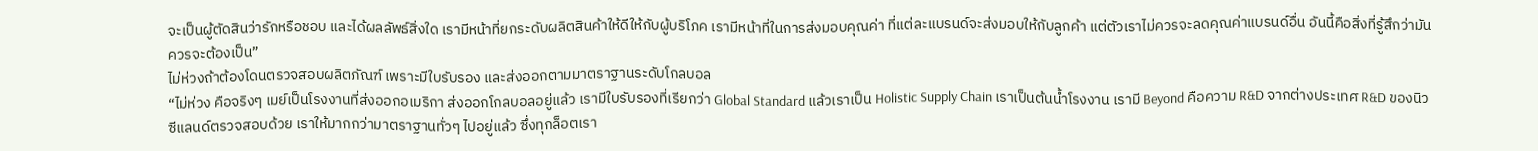จะเป็นผู้ตัดสินว่ารักหรือชอบ และได้ผลลัพธ์สิ่งใด เรามีหน้าที่ยกระดับผลิตสินค้าให้ดีให้กับผู้บริโภค เรามีหน้าที่ในการส่งมอบคุณค่า ที่แต่ละแบรนด์จะส่งมอบให้กับลูกค้า แต่ตัวเราไม่ควรจะลดคุณค่าแบรนด์อื่น อันนี้คือสิ่งที่รู้สึกว่ามันควรจะต้องเป็น”
ไม่ห่วงถ้าต้องโดนตรวจสอบผลิตภัณฑ์ เพราะมีใบรับรอง และส่งออกตามมาตราฐานระดับโกลบอล
“ไม่ห่วง คือจริงๆ เมย์เป็นโรงงานที่ส่งออกอเมริกา ส่งออกโกลบอลอยู่แล้ว เรามีใบรับรองที่เรียกว่า Global Standard แล้วเราเป็น Holistic Supply Chain เราเป็นต้นน้ำโรงงาน เรามี Beyond คือความ R&D จากต่างประเทศ R&D ของนิวซีแลนด์ตรวจสอบด้วย เราให้มากกว่ามาตราฐานทั่วๆ ไปอยู่แล้ว ซึ่งทุกล็อตเรา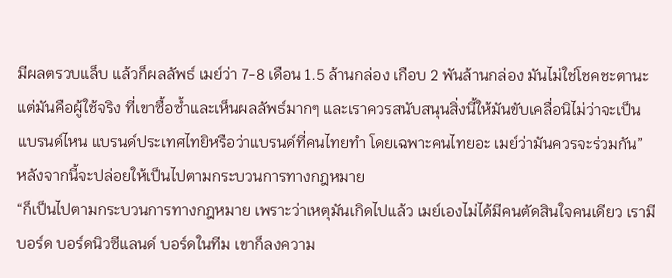มีผลตรวบแล็บ แล้วก็ผลลัพธ์ เมย์ว่า 7-8 เดือน 1.5 ล้านกล่อง เกือบ 2 พันล้านกล่อง มันไม่ใช่โชคชะตานะ แต่มันคือผู้ใช้จริง ที่เขาซื้อซ้ำและเห็นผลลัพธ์มากๆ และเราควรสนับสนุนสิ่งนี้ให้มันขับเคลื่อนิไม่ว่าจะเป็นแบรนด์ไหน แบรนด์ประเทศไทยิหรือว่าแบรนด์ที่คนไทยทำ โดยเฉพาะคนไทยอะ เมย์ว่ามันควรจะร่วมกัน”
หลังจากนี้จะปล่อยให้เป็นไปตามกระบวนการทางกฎหมาย
“ก็เป็นไปตามกระบวนการทางกฎหมาย เพราะว่าเหตุมันเกิดไปแล้ว เมย์เองไม่ได้มีคนตัดสินใจคนเดียว เรามีบอร์ด บอร์ดนิวซีแลนด์ บอร์ดในทีม เขาก็ลงความ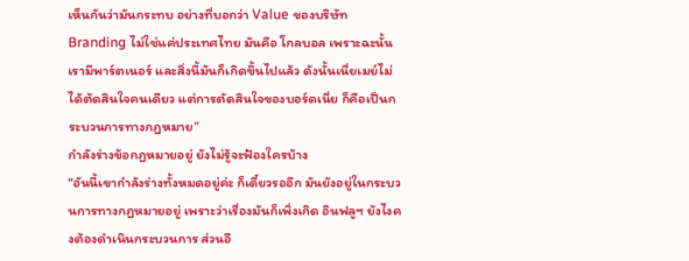เห็นกันว่ามันกระทบ อย่างที่บอกว่า Value ของบริษัท Branding ไม่ใช่แค่ประเทศไทย มันคือ โกลบอล เพราะฉะนั้นเรามีพาร์ตเนอร์ และสิ่งนี้มันก็เกิดขึ้นไปแล้ว ดังนั้นเนี่ยเมย์ไม่ได้ตัดสินใจคนเดียว แต่การตัดสินใจของบอร์ดเนี่ย ก็คือเป็นกระบวนการทางกฎหมาย”
กำลังร่างข้อกฎหมายอยู่ ยังไม่รู้จะฟ้องใครบ้าง
“อันนี้เขากำลังร่างทั้งหมดอยู่ค่ะ ก็เดี๋ยวรออีก มันยังอยู่ในกระบวนการทางกฎหมายอยู่ เพราะว่าเรื่องมันก็เพิ่งเกิด อินฟลูฯ ยังไงคงต้องดำเนินกระบวนการ ส่วนอี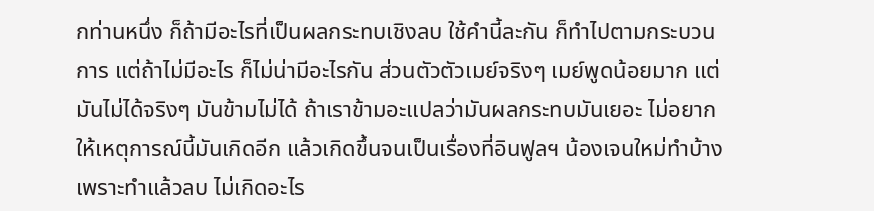กท่านหนึ่ง ก็ถ้ามีอะไรที่เป็นผลกระทบเชิงลบ ใช้คำนี้ละกัน ก็ทำไปตามกระบวนการ แต่ถ้าไม่มีอะไร ก็ไม่น่ามีอะไรกัน ส่วนตัวตัวเมย์จริงๆ เมย์พูดน้อยมาก แต่มันไม่ได้จริงๆ มันข้ามไม่ได้ ถ้าเราข้ามอะแปลว่ามันผลกระทบมันเยอะ ไม่อยากให้เหตุการณ์นี้มันเกิดอีก แล้วเกิดขึ้นจนเป็นเรื่องที่อินฟูลฯ น้องเจนใหม่ทำบ้าง เพราะทำแล้วลบ ไม่เกิดอะไร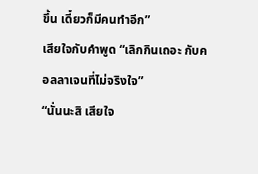ขึ้น เดี๋ยวก็มีคนทำอีก”
เสียใจกับคำพูด “เลิกกินเถอะ กับคอลลาเจนที่ไม่จริงใจ”
“นั่นนะสิ เสียใจ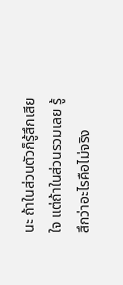นะ ถ้าในส่วนตัวก็รู้สึกเสียใจ แต่ถ้าในส่วนรวมเลย รู้สึกว่าอะไรคือไม่จริง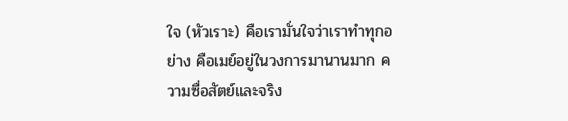ใจ (หัวเราะ) คือเรามั่นใจว่าเราทำทุกอย่าง คือเมย์อยู่ในวงการมานานมาก ความซื่อสัตย์และจริง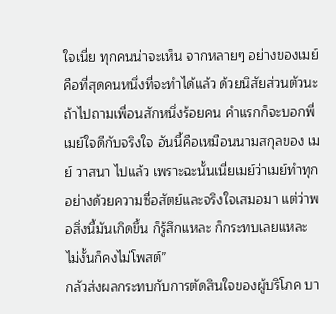ใจเนี่ย ทุกคนน่าจะเห็น จากหลายๆ อย่างของเมย์ คือที่สุดคนหนึ่งที่จะทำได้แล้ว ด้วยนิสัยส่วนตัวนะ ถ้าไปถามเพื่อนสักหนึ่งร้อยคน คำแรกก็จะบอกพี่เมย์ใจดีกับจริงใจ อันนี้คือเหมือนนามสกุลของ เมย์ วาสนา ไปแล้ว เพราะฉะนั้นเนี่ยเมย์ว่าเมย์ทำทุกอย่างด้วยความซื่อสัตย์และจริงใจเสมอมา แต่ว่าพอสิ่งนี้มันเกิดขึ้น ก็รู้สึกแหละ ก็กระทบเลยแหละ ไม่งั้นก็คงไม่โพสต์”
กลัวส่งผลกระทบกับการตัดสินใจของผู้บริโภค บา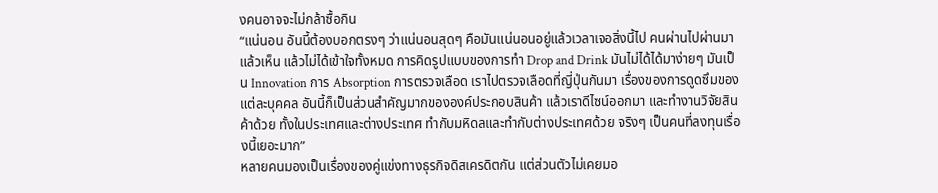งคนอาจจะไม่กล้าซื้อกิน
“แน่นอน อันนี้ต้องบอกตรงๆ ว่าแน่นอนสุดๆ คือมันแน่นอนอยู่แล้วเวลาเจอสิ่งนี้ไป คนผ่านไปผ่านมาแล้วเห็น แล้วไม่ได้เข้าใจทั้งหมด การคิดรูปแบบของการทำ Drop and Drink มันไม่ได้ได้มาง่ายๆ มันเป็น Innovation การ Absorption การตรวจเลือด เราไปตรวจเลือดที่ญี่ปุ่นกันมา เรื่องของการดูดซึมของแต่ละบุคคล อันนี้ก็เป็นส่วนสำคัญมากขององค์ประกอบสินค้า แล้วเราดีไซน์ออกมา และทำงานวิจัยสินค้าด้วย ทั้งในประเทศและต่างประเทศ ทำกับมหิดลและทำกับต่างประเทศด้วย จริงๆ เป็นคนที่ลงทุนเรื่องนี้เยอะมาก”
หลายคนมองเป็นเรื่องของคู่แข่งทางธุรกิจดิสเครดิตกัน แต่ส่วนตัวไม่เคยมอ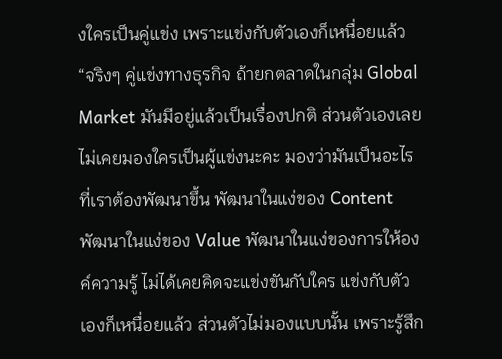งใครเป็นคู่แข่ง เพราะแข่งกับตัวเองก็เหนื่อยแล้ว
“จริงๆ คู่แข่งทางธุรกิจ ถ้ายกตลาดในกลุ่ม Global Market มันมีอยู่แล้วเป็นเรื่องปกติ ส่วนตัวเองเลย ไม่เคยมองใครเป็นผู้แข่งนะคะ มองว่ามันเป็นอะไรที่เราต้องพัฒนาขึ้น พัฒนาในแง่ของ Content พัฒนาในแง่ของ Value พัฒนาในแง่ของการให้องค์ความรู้ ไม่ได้เคยคิดจะแข่งขันกับใคร แข่งกับตัวเองก็เหนื่อยแล้ว ส่วนตัวไม่มองแบบนั้น เพราะรู้สึก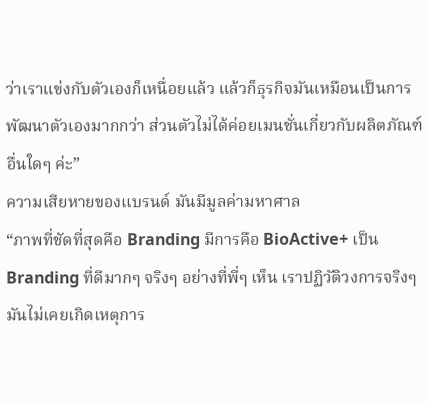ว่าเราแข่งกับตัวเองก็เหนื่อยแล้ว แล้วก็ธุรกิจมันเหมือนเป็นการพัฒนาตัวเองมากกว่า ส่วนตัวไม่ได้ค่อยเมนชั่นเกี่ยวกับผลิตภัณฑ์อื่นใดๆ ค่ะ”
ความเสียหายของแบรนด์ มันมีมูลค่ามหาศาล
“ภาพที่ชัดที่สุดคือ Branding มีการคือ BioActive+ เป็น Branding ที่ดีมากๆ จริงๆ อย่างที่พี่ๆ เห็น เราปฏิวัติวงการจริงๆ มันไม่เคยเกิดเหตุการ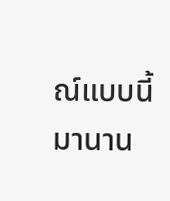ณ์แบบนี้มานาน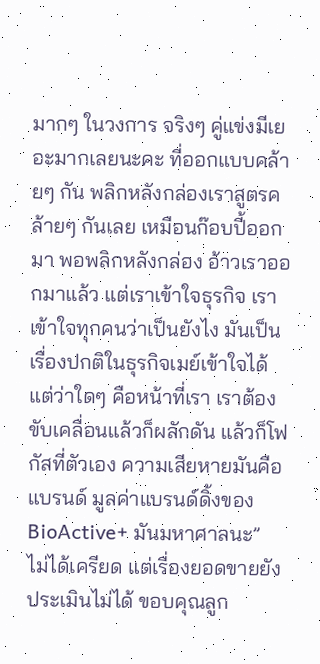มากๆ ในวงการ จริงๆ คู่แข่งมีเยอะมากเลยนะคะ ที่ออกแบบคล้ายๆ กัน พลิกหลังกล่องเราสูตรคล้ายๆ กันเลย เหมือนก๊อบปี้ออกมา พอพลิกหลังกล่อง อ้าวเราออกมาแล้ว แต่เราเข้าใจธุรกิจ เราเข้าใจทุกคนว่าเป็นยังไง มันเป็นเรื่องปกติในธุรกิจเมย์เข้าใจได้ แต่ว่าใดๆ คือหน้าที่เรา เราต้องขับเคลื่อนแล้วก็ผลักดัน แล้วก็โฟกัสที่ตัวเอง ความเสียหายมันคือแบรนด์ มูลค่าแบรนด์ดิ้งของ BioActive+ มันมหาศาลนะ”
ไม่ได้เครียด แต่เรื่องยอดขายยังประเมินไม่ได้ ขอบคุณลูก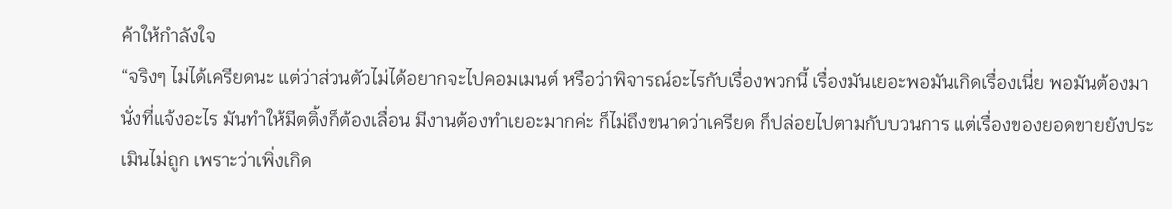ค้าให้กำลังใจ
“จริงๆ ไม่ได้เครียดนะ แต่ว่าส่วนตัวไม่ได้อยากจะไปคอมเมนต์ หรือว่าพิจารณ์อะไรกับเรื่องพวกนี้ เรื่องมันเยอะพอมันเกิดเรื่องเนี่ย พอมันต้องมานั่งที่แจ้งอะไร มันทำให้มีตติ้งก็ต้องเลื่อน มีงานต้องทำเยอะมากค่ะ ก็ไม่ถึงขนาดว่าเครียด ก็ปล่อยไปตามกับบวนการ แต่เรื่องของยอดขายยังประเมินไม่ถูก เพราะว่าเพิ่งเกิด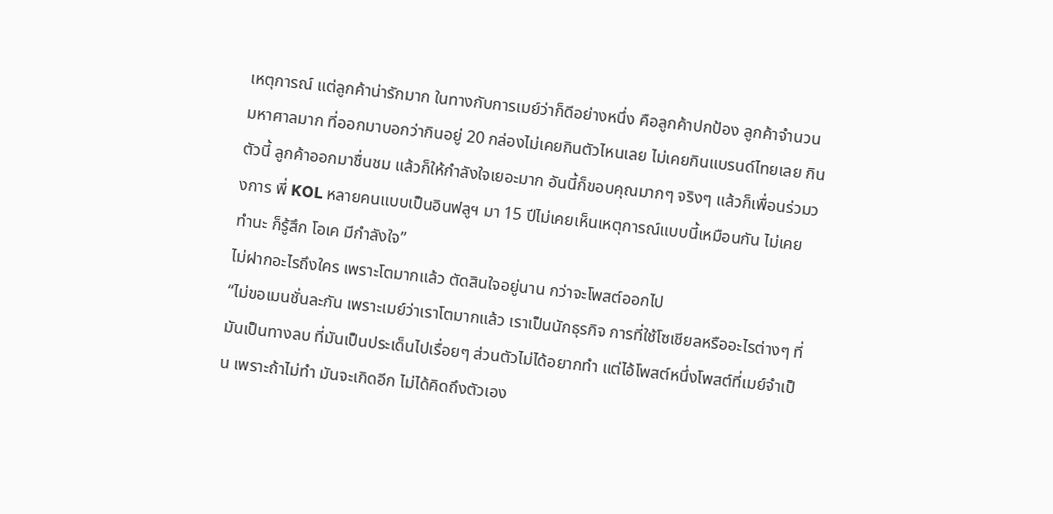เหตุการณ์ แต่ลูกค้าน่ารักมาก ในทางกับการเมย์ว่าก็ดีอย่างหนึ่ง คือลูกค้าปกป้อง ลูกค้าจำนวนมหาศาลมาก ที่ออกมาบอกว่ากินอยู่ 20 กล่องไม่เคยกินตัวไหนเลย ไม่เคยกินแบรนด์ไทยเลย กินตัวนี้ ลูกค้าออกมาชื่นชม แล้วก็ให้กำลังใจเยอะมาก อันนี้ก็ขอบคุณมากๆ จริงๆ แล้วก็เพื่อนร่วมวงการ พี่ KOL หลายคนแบบเป็นอินฟลูฯ มา 15 ปีไม่เคยเห็นเหตุการณ์แบบนี้เหมือนกัน ไม่เคยทำนะ ก็รู้สึก โอเค มีกำลังใจ”
ไม่ฝากอะไรถึงใคร เพราะโตมากแล้ว ตัดสินใจอยู่นาน กว่าจะโพสต์ออกไป
“ไม่ขอเมนชั่นละกัน เพราะเมย์ว่าเราโตมากแล้ว เราเป็นนักธุรกิจ การที่ใช้โซเชียลหรืออะไรต่างๆ ที่มันเป็นทางลบ ที่มันเป็นประเด็นไปเรื่อยๆ ส่วนตัวไม่ได้อยากทำ แต่ไอ้โพสต์หนึ่งโพสต์ที่เมย์จำเป็น เพราะถ้าไม่ทำ มันจะเกิดอีก ไม่ได้คิดถึงตัวเอง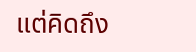แต่คิดถึง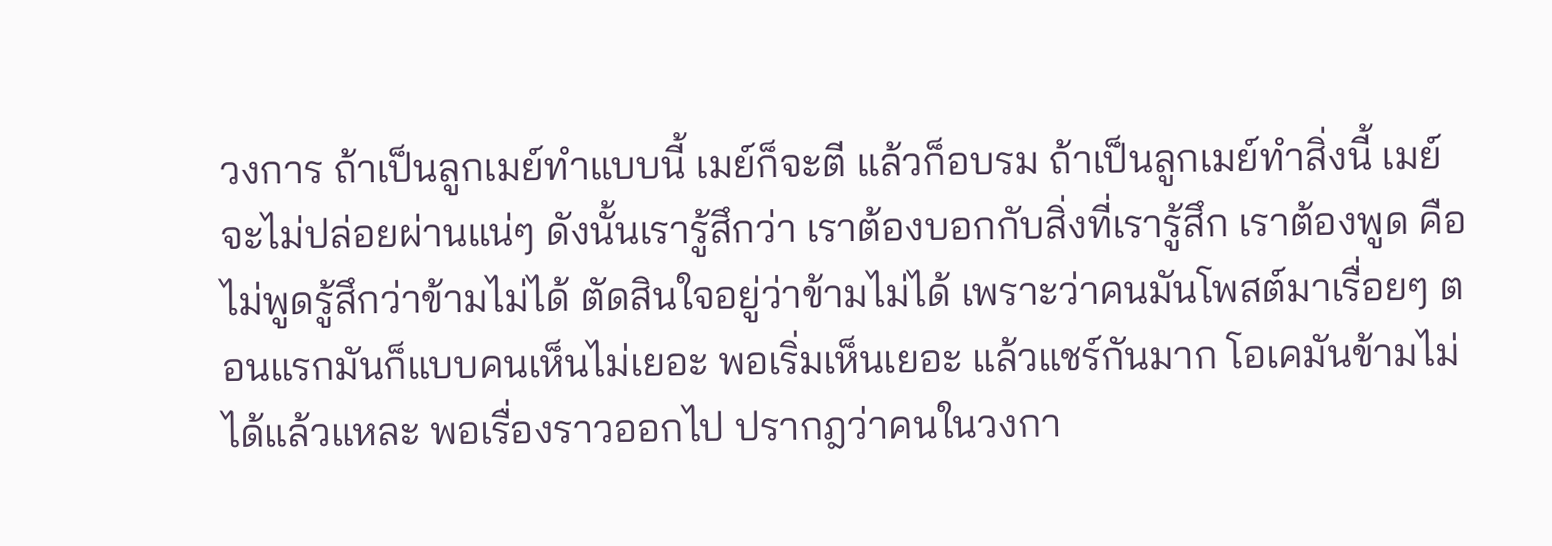วงการ ถ้าเป็นลูกเมย์ทำแบบนี้ เมย์ก็จะตี แล้วก็อบรม ถ้าเป็นลูกเมย์ทำสิ่งนี้ เมย์จะไม่ปล่อยผ่านแน่ๆ ดังนั้นเรารู้สึกว่า เราต้องบอกกับสิ่งที่เรารู้สึก เราต้องพูด คือไม่พูดรู้สึกว่าข้ามไม่ได้ ตัดสินใจอยู่ว่าข้ามไม่ได้ เพราะว่าคนมันโพสต์มาเรื่อยๆ ตอนแรกมันก็แบบคนเห็นไม่เยอะ พอเริ่มเห็นเยอะ แล้วแชร์กันมาก โอเคมันข้ามไม่ได้แล้วแหละ พอเรื่องราวออกไป ปรากฎว่าคนในวงกา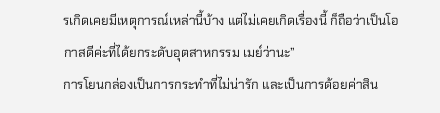รเกิดเคยมีเหตุการณ์เหล่านี้บ้าง แต่ไม่เคยเกิดเรื่องนี้ ก็ถือว่าเป็นโอกาสดีค่ะที่ได้ยกระดับอุตสาหกรรม เมย์ว่านะ”
การโยนกล่องเป็นการกระทำที่ไม่น่ารัก และเป็นการด้อยค่าสิน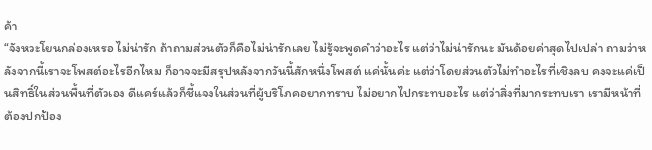ค้า
“จังหวะโยนกล่องเหรอ ไม่น่ารัก ถ้าถามส่วนตัวก็คือไม่น่ารักเลย ไม่รู้จะพูดคำว่าอะไร แต่ว่าไม่น่ารักนะ มันด้อยค่าสุดไปเปล่า ถามว่าหลังจากนี้เราจะโพสต์อะไรอีกไหม ก็อาจจะมีสรุปหลังจากวันนี้สักหนึ่งโพสต์ แค่นั้นค่ะ แต่ว่าโดยส่วนตัวไม่ทำอะไรที่เชิงลบ คงจะแค่เป็นสิทธิ์ในส่วนพื้นที่ตัวเอง ดีแคร์แล้วก็ชี้แจงในส่วนที่ผู้บริโภคอยากทราบ ไม่อยากไปกระทบอะไร แต่ว่าสิ่งที่มากระทบเรา เรามีหน้าที่ต้องปกป้อง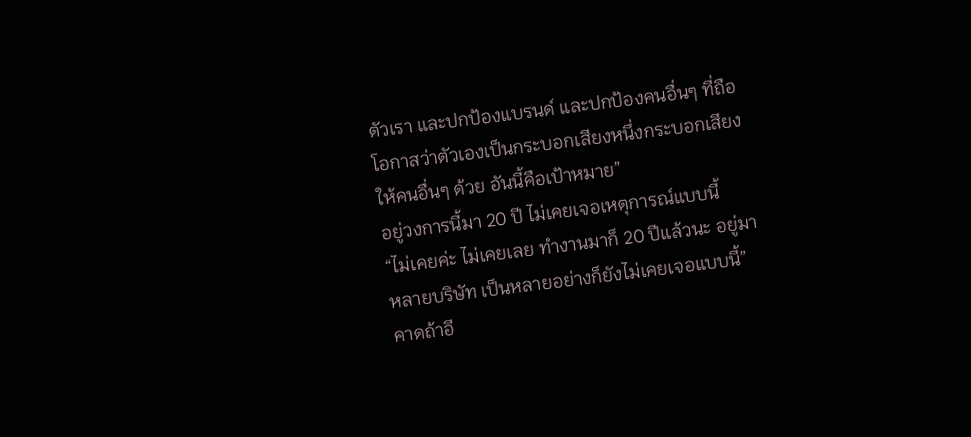ตัวเรา และปกป้องแบรนด์ และปกป้องคนอื่นๆ ที่ถือโอกาสว่าตัวเองเป็นกระบอกเสียงหนึ่งกระบอกเสียง ให้คนอื่นๆ ด้วย อันนี้คือเป้าหมาย”
อยู่วงการนี้มา 20 ปี ไม่เคยเจอเหตุการณ์แบบนี้
“ไม่เคยค่ะ ไม่เคยเลย ทำงานมาก็ 20 ปีแล้วนะ อยู่มาหลายบริษัท เป็นหลายอย่างก็ยังไม่เคยเจอแบบนี้”
คาดถ้าอี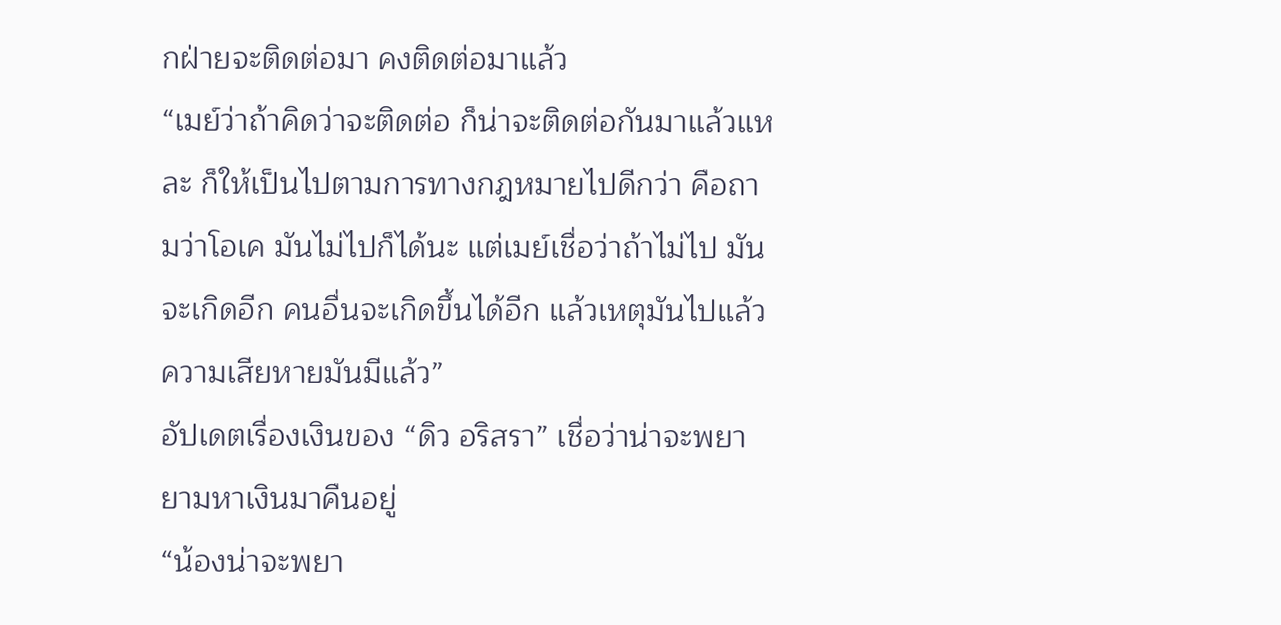กฝ่ายจะติดต่อมา คงติดต่อมาแล้ว
“เมย์ว่าถ้าคิดว่าจะติดต่อ ก็น่าจะติดต่อกันมาแล้วแหละ ก็ให้เป็นไปตามการทางกฎหมายไปดีกว่า คือถามว่าโอเค มันไม่ไปก็ได้นะ แต่เมย์เชื่อว่าถ้าไม่ไป มันจะเกิดอีก คนอื่นจะเกิดขึ้นได้อีก แล้วเหตุมันไปแล้ว ความเสียหายมันมีแล้ว”
อัปเดตเรื่องเงินของ “ดิว อริสรา” เชื่อว่าน่าจะพยายามหาเงินมาคืนอยู่
“น้องน่าจะพยา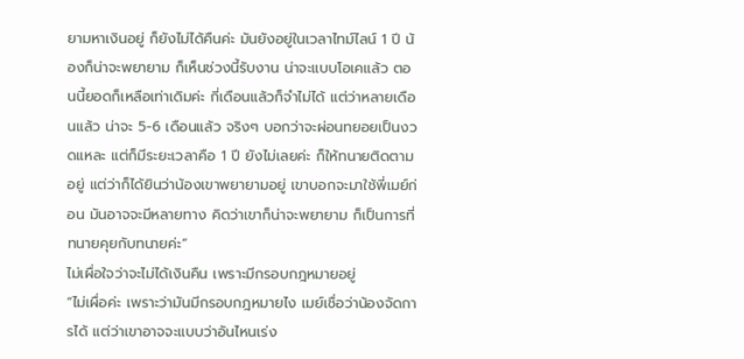ยามหาเงินอยู่ ก็ยังไม่ได้คืนค่ะ มันยังอยู่ในเวลาไทม์ไลน์ 1 ปี น้องก็น่าจะพยายาม ก็เห็นช่วงนี้รับงาน น่าจะแบบโอเคแล้ว ตอนนี้ยอดก็เหลือเท่าเดิมค่ะ กี่เดือนแล้วก็จำไม่ได้ แต่ว่าหลายเดือนแล้ว น่าจะ 5-6 เดือนแล้ว จริงๆ บอกว่าจะผ่อนทยอยเป็นงวดแหละ แต่ก็มีระยะเวลาคือ 1 ปี ยังไม่เลยค่ะ ก็ให้ทนายติดตามอยู่ แต่ว่าก็ได้ยินว่าน้องเขาพยายามอยู่ เขาบอกจะมาใช้พี่เมย์ก่อน มันอาจจะมีหลายทาง คิดว่าเขาก็น่าจะพยายาม ก็เป็นการที่ทนายคุยกับทนายค่ะ”
ไม่เผื่อใจว่าจะไม่ได้เงินคืน เพราะมีกรอบกฎหมายอยู่
“ไม่เผื่อค่ะ เพราะว่ามันมีกรอบกฎหมายไง เมย์เชื่อว่าน้องจัดการได้ แต่ว่าเขาอาจจะแบบว่าอันไหนเร่ง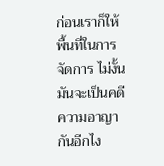ก่อนเราก็ให้พื้นที่ในการจัดการ ไม่งั้นมันจะเป็นคดีความอาญากันอีกไง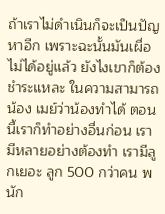ถ้าเราไม่ดำเนินก็จะเป็นปัญหาอีก เพราะฉะนั้นมันเผื่อไม่ได้อยู่แล้ว ยังไงเขาก็ต้องชำระแหละ ในความสามารถน้อง เมย์ว่าน้องทำได้ ตอนนี้เราก็ทำอย่างอื่นก่อน เรามีหลายอย่างต้องทำ เรามีลูกเยอะ ลูก 500 กว่าคน พนัก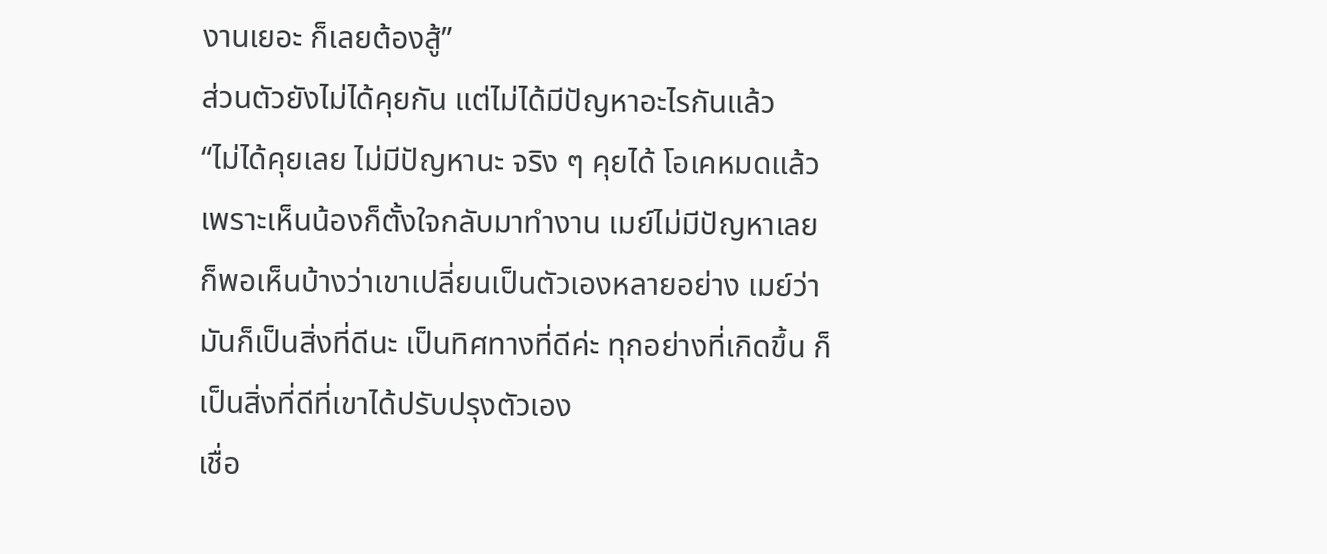งานเยอะ ก็เลยต้องสู้”
ส่วนตัวยังไม่ได้คุยกัน แต่ไม่ได้มีปัญหาอะไรกันแล้ว
“ไม่ได้คุยเลย ไม่มีปัญหานะ จริง ๆ คุยได้ โอเคหมดแล้ว เพราะเห็นน้องก็ตั้งใจกลับมาทำงาน เมย์ไม่มีปัญหาเลย ก็พอเห็นบ้างว่าเขาเปลี่ยนเป็นตัวเองหลายอย่าง เมย์ว่ามันก็เป็นสิ่งที่ดีนะ เป็นทิศทางที่ดีค่ะ ทุกอย่างที่เกิดขึ้น ก็เป็นสิ่งที่ดีที่เขาได้ปรับปรุงตัวเอง
เชื่อ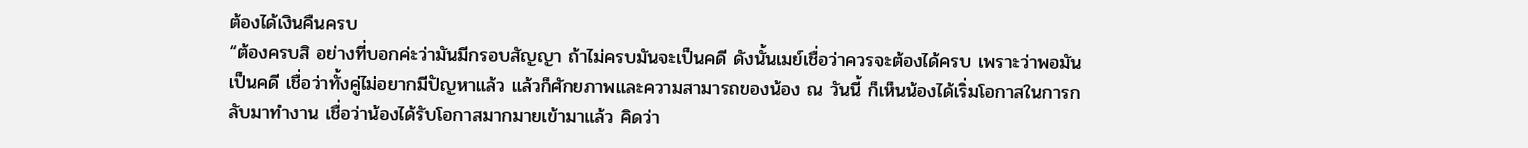ต้องได้เงินคืนครบ
“ต้องครบสิ อย่างที่บอกค่ะว่ามันมีกรอบสัญญา ถ้าไม่ครบมันจะเป็นคดี ดังนั้นเมย์เชื่อว่าควรจะต้องได้ครบ เพราะว่าพอมันเป็นคดี เชื่อว่าทั้งคู่ไม่อยากมีปัญหาแล้ว แล้วก็ศักยภาพและความสามารถของน้อง ณ วันนี้ ก็เห็นน้องได้เริ่มโอกาสในการกลับมาทำงาน เชื่อว่าน้องได้รับโอกาสมากมายเข้ามาแล้ว คิดว่า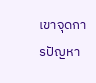เขาจุดการปัญหา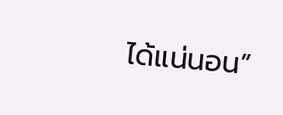ได้แน่นอน”